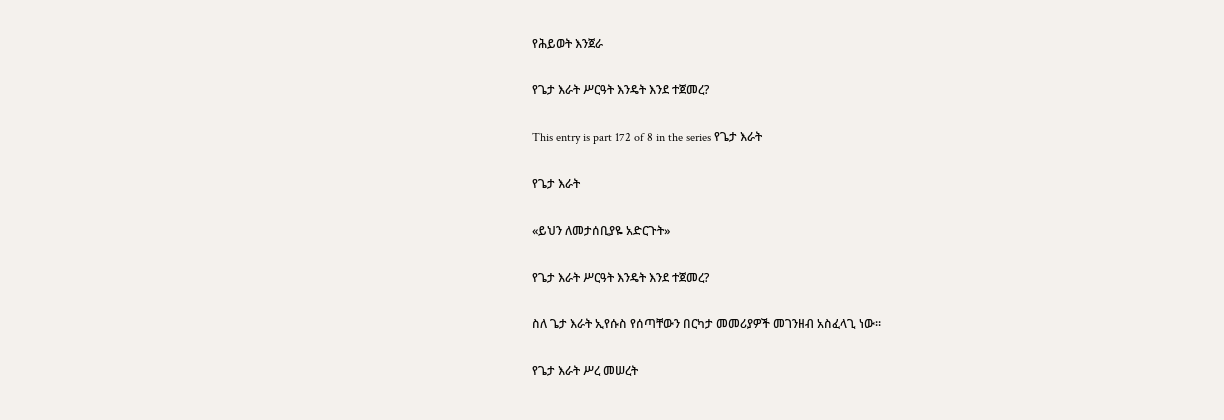የሕይወት እንጀራ

የጌታ እራት ሥርዓት እንዴት እንደ ተጀመረ?

This entry is part 172 of 8 in the series የጌታ እራት

የጌታ እራት

«ይህን ለመታሰቢያዬ አድርጉት»

የጌታ እራት ሥርዓት እንዴት እንደ ተጀመረ?

ስለ ጌታ እራት ኢየሱስ የሰጣቸውን በርካታ መመሪያዎች መገንዘብ አስፈላጊ ነው።

የጌታ እራት ሥረ መሠረት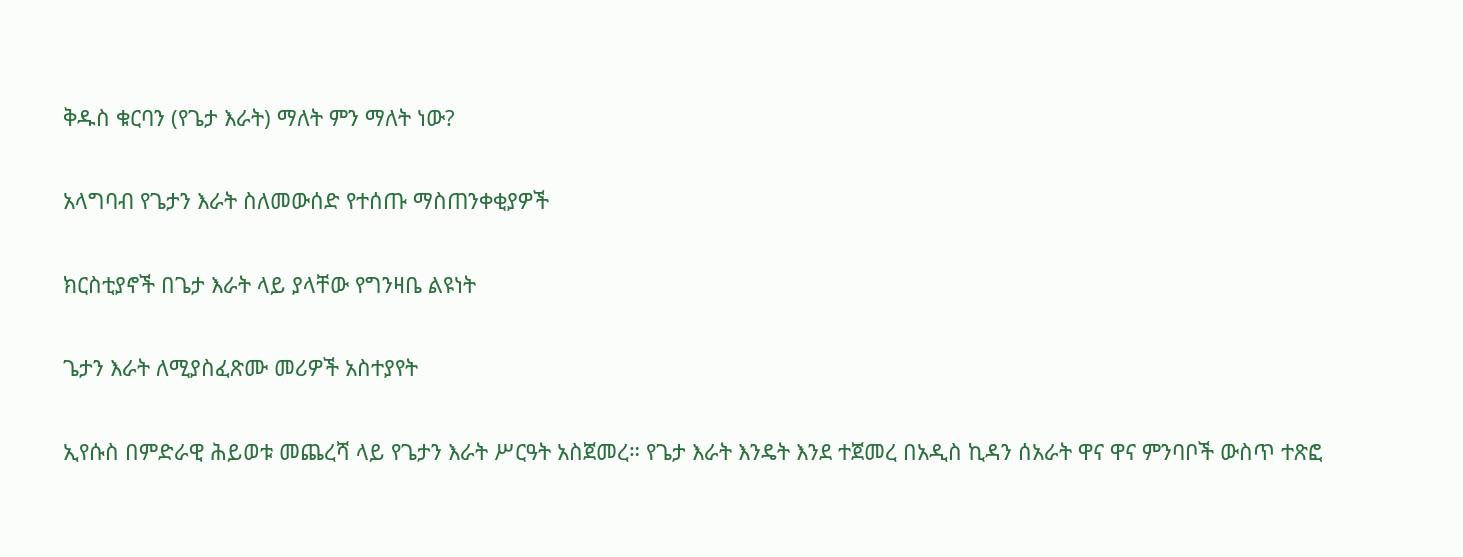ቅዱስ ቁርባን (የጌታ እራት) ማለት ምን ማለት ነው?

አላግባብ የጌታን እራት ስለመውሰድ የተሰጡ ማስጠንቀቂያዎች

ክርስቲያኖች በጌታ እራት ላይ ያላቸው የግንዛቤ ልዩነት

ጌታን እራት ለሚያስፈጽሙ መሪዎች አስተያየት

ኢየሱስ በምድራዊ ሕይወቱ መጨረሻ ላይ የጌታን እራት ሥርዓት አስጀመረ። የጌታ እራት እንዴት እንደ ተጀመረ በአዲስ ኪዳን ሰአራት ዋና ዋና ምንባቦች ውስጥ ተጽፎ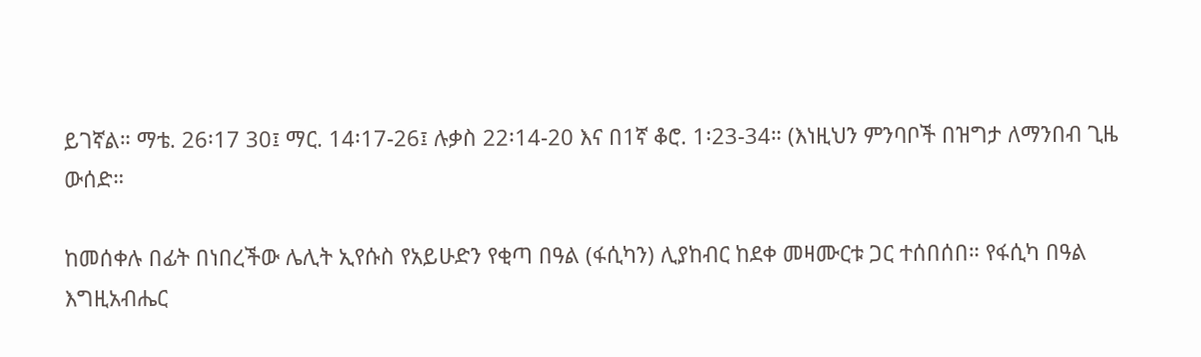ይገኛል። ማቴ. 26፡17 30፤ ማር. 14፡17-26፤ ሉቃስ 22፡14-20 እና በ1ኛ ቆሮ. 1፡23-34። (እነዚህን ምንባቦች በዝግታ ለማንበብ ጊዜ ውሰድ።

ከመሰቀሉ በፊት በነበረችው ሌሊት ኢየሱስ የአይሁድን የቂጣ በዓል (ፋሲካን) ሊያከብር ከደቀ መዛሙርቱ ጋር ተሰበሰበ። የፋሲካ በዓል እግዚአብሔር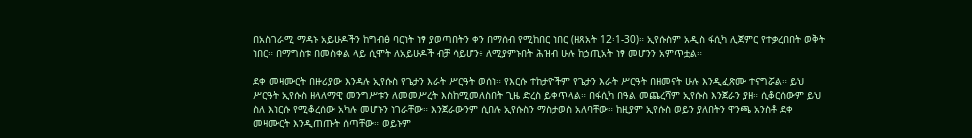በአስገራሚ ማዳኑ አይሁዶችን ከግብፅ ባርነት ነፃ ያወጣበትን ቀን በማሰብ የሚከበር ነበር (ዘጸአት 12፡1-30)። ኢየሱስም አዲስ ፋሲካ ሊጀምር የተቃረበበት ወቅት ነበር። በማግስቱ በመስቀል ላይ ሲሞት ለአይሁዶች ብቻ ሳይሆን፥ ለሚያምኑበት ሕዝብ ሁሉ ከኃጢአት ነፃ መሆንን አምጥቷል።

ደቀ መዛሙርት በዙሪያው እንዳሉ ኢየሱስ የጌታን እራት ሥርዓት ወሰነ። የእርሱ ተከታዮችም የጌታን እራት ሥርዓት በዘመናት ሁሉ እንዲፈጽሙ ተናግሯል። ይህ ሥርዓት ኢየሱስ ዘላለማዊ መንግሥቱን ለመመሥረት እስከሚመለስበት ጊዜ ድረስ ይቀጥላል። በፋሲካ በዓል መጨረሻም ኢየሱስ እንጀራን ያዘ። ሲቆርሰውም ይህ ስለ እነርሱ የሚቆረሰው አካሉ መሆኑን ነገራቸው። እንጀራውንም ሲበሉ ኢየሱስን ማስታወስ አለባቸው። ከዚያም ኢየሱስ ወይን ያለበትን ዋንጫ አንስቶ ደቀ መዛሙርት እንዲጠጡት ሰጣቸው። ወይኑም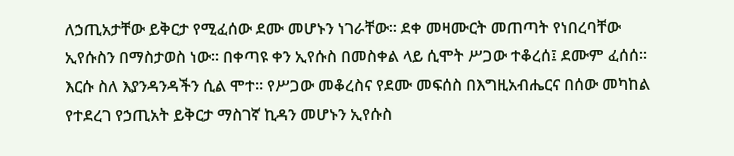ለኃጢአታቸው ይቅርታ የሚፈሰው ደሙ መሆኑን ነገራቸው። ደቀ መዛሙርት መጠጣት የነበረባቸው ኢየሱስን በማስታወስ ነው። በቀጣዩ ቀን ኢየሱስ በመስቀል ላይ ሲሞት ሥጋው ተቆረሰ፤ ደሙም ፈሰሰ። እርሱ ስለ እያንዳንዳችን ሲል ሞተ። የሥጋው መቆረስና የደሙ መፍሰስ በእግዚአብሔርና በሰው መካከል የተደረገ የኃጢአት ይቅርታ ማስገኛ ኪዳን መሆኑን ኢየሱስ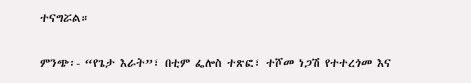ተናግሯል።

ምንጭ፡- “የጌታ እራት”፣ በቲም ፌሎስ ተጽፎ፣ ተሾመ ነጋሽ የተተረጎመ እና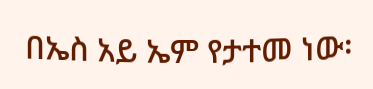በኤስ አይ ኤም የታተመ ነው፡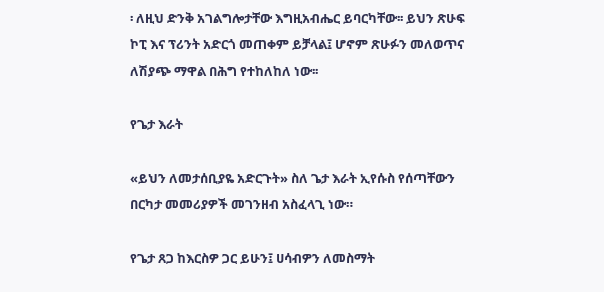፡ ለዚህ ድንቅ አገልግሎታቸው እግዚአብሔር ይባርካቸው፡፡ ይህን ጽሁፍ ኮፒ እና ፕሪንት አድርጎ መጠቀም ይቻላል፤ ሆኖም ጽሁፉን መለወጥና ለሽያጭ ማዋል በሕግ የተከለከለ ነው፡፡

የጌታ እራት

«ይህን ለመታሰቢያዬ አድርጉት» ስለ ጌታ እራት ኢየሱስ የሰጣቸውን በርካታ መመሪያዎች መገንዘብ አስፈላጊ ነው።

የጌታ ጸጋ ከእርስዎ ጋር ይሁን፤ ሀሳብዎን ለመስማት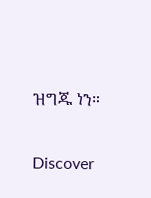ዝግጁ ነን።

Discover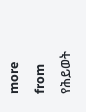more from የሕይወት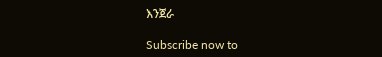እንጀራ

Subscribe now to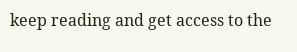keep reading and get access to the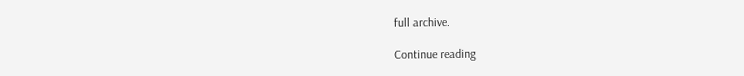full archive.

Continue reading